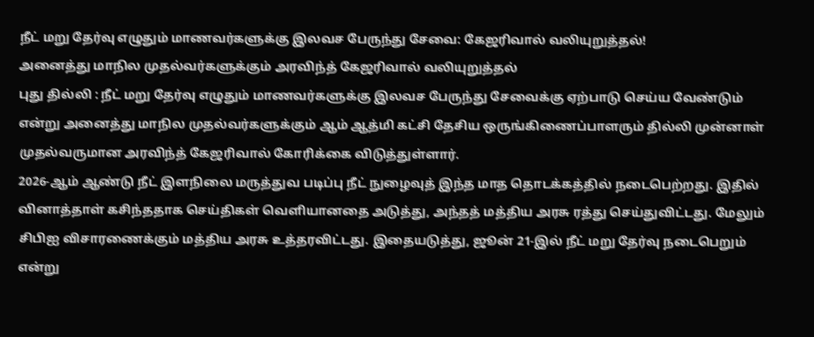நீட் மறு தேர்வு எழுதும் மாணவர்களுக்கு இலவச பேருந்து சேவை: கேஜரிவால் வலியுறுத்தல்!
அனைத்து மாநில முதல்வர்களுக்கும் அரவிந்த் கேஜரிவால் வலியுறுத்தல்
புது தில்லி : நீட் மறு தேர்வு எழுதும் மாணவர்களுக்கு இலவச பேருந்து சேவைக்கு ஏற்பாடு செய்ய வேண்டும் என்று அனைத்து மாநில முதல்வர்களுக்கும் ஆம் ஆத்மி கட்சி தேசிய ஒருங்கிணைப்பாளரும் தில்லி முன்னாள் முதல்வருமான அரவிந்த் கேஜரிவால் கோரிக்கை விடுத்துள்ளார்.
2026-ஆம் ஆண்டு நீட் இளநிலை மருத்துவ படிப்பு நீட் நுழைவுத் இந்த மாத தொடக்கத்தில் நடைபெற்றது. இதில் வினாத்தாள் கசிந்ததாக செய்திகள் வெளியானதை அடுத்து, அந்தத் மத்திய அரசு ரத்து செய்துவிட்டது. மேலும் சிபிஐ விசாரணைக்கும் மத்திய அரசு உத்தரவிட்டது. இதையடுத்து, ஜூன் 21-இல் நீட் மறு தேர்வு நடைபெறும் என்று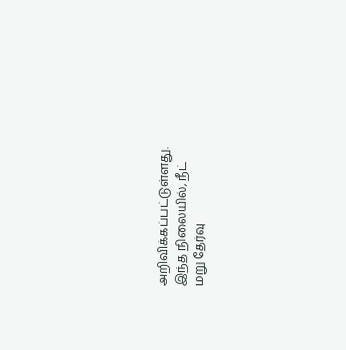அறிவிக்கப்பட்டுள்ளது.
இந்த நிலையில், நீட் மறு தேர்வு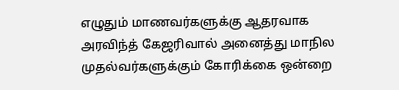எழுதும் மாணவர்களுக்கு ஆதரவாக அரவிந்த் கேஜரிவால் அனைத்து மாநில முதல்வர்களுக்கும் கோரிக்கை ஒன்றை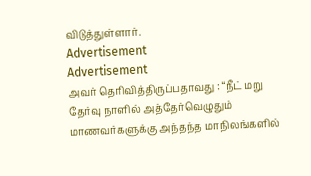விடுத்துள்ளார்.
Advertisement
Advertisement
அவர் தெரிவித்திருப்பதாவது : “நீட் மறு தேர்வு நாளில் அத்தேர்வெழுதும் மாணவர்களுக்கு அந்தந்த மாநிலங்களில்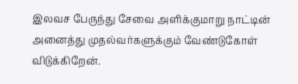இலவச பேருந்து சேவை அளிக்குமாறு நாட்டின் அனைத்து முதல்வர்களுக்கும் வேண்டுகோள் விடுக்கிறேன்.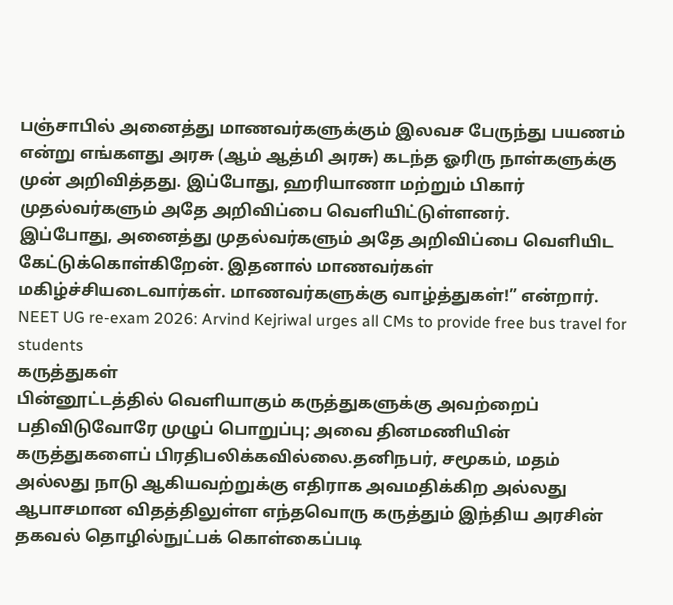பஞ்சாபில் அனைத்து மாணவர்களுக்கும் இலவச பேருந்து பயணம் என்று எங்களது அரசு (ஆம் ஆத்மி அரசு) கடந்த ஓரிரு நாள்களுக்கு முன் அறிவித்தது. இப்போது, ஹரியாணா மற்றும் பிகார் முதல்வர்களும் அதே அறிவிப்பை வெளியிட்டுள்ளனர்.
இப்போது, அனைத்து முதல்வர்களும் அதே அறிவிப்பை வெளியிட கேட்டுக்கொள்கிறேன். இதனால் மாணவர்கள் மகிழ்ச்சியடைவார்கள். மாணவர்களுக்கு வாழ்த்துகள்!” என்றார்.
NEET UG re-exam 2026: Arvind Kejriwal urges all CMs to provide free bus travel for students
கருத்துகள்
பின்னூட்டத்தில் வெளியாகும் கருத்துகளுக்கு அவற்றைப் பதிவிடுவோரே முழுப் பொறுப்பு; அவை தினமணியின் கருத்துகளைப் பிரதிபலிக்கவில்லை.தனிநபர், சமூகம், மதம் அல்லது நாடு ஆகியவற்றுக்கு எதிராக அவமதிக்கிற அல்லது ஆபாசமான விதத்திலுள்ள எந்தவொரு கருத்தும் இந்திய அரசின் தகவல் தொழில்நுட்பக் கொள்கைப்படி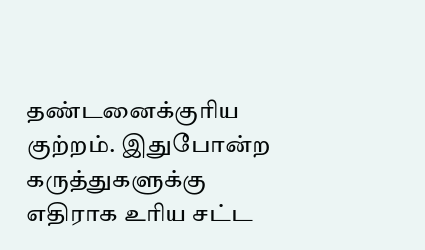தண்டனைக்குரிய குற்றம். இதுபோன்ற கருத்துகளுக்கு எதிராக உரிய சட்ட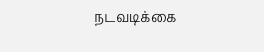நடவடிக்கை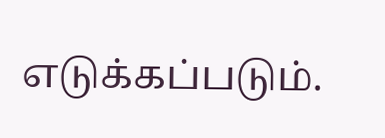எடுக்கப்படும்.